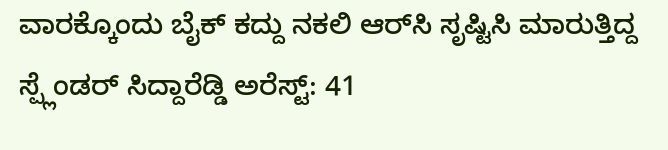ವಾರಕ್ಕೊಂದು ಬೈಕ್ ಕದ್ದು ನಕಲಿ ಆರ್‌ಸಿ ಸೃಷ್ಟಿಸಿ ಮಾರುತ್ತಿದ್ದ ಸ್ಪ್ಲೆಂಡರ್ ಸಿದ್ದಾರೆಡ್ಡಿ ಅರೆಸ್ಟ್: 41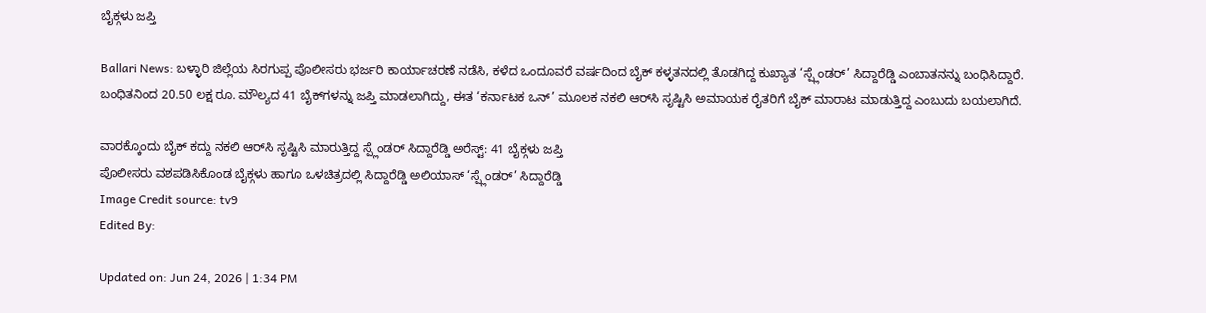ಬೈಕ್ಗಳು ಜಪ್ತಿ

Ballari News: ಬಳ್ಳಾರಿ ಜಿಲ್ಲೆಯ ಸಿರಗುಪ್ಪ ಪೊಲೀಸರು ಭರ್ಜರಿ ಕಾರ್ಯಾಚರಣೆ ನಡೆಸಿ, ಕಳೆದ ಒಂದೂವರೆ ವರ್ಷದಿಂದ ಬೈಕ್ ಕಳ್ಳತನದಲ್ಲಿ ತೊಡಗಿದ್ದ ಕುಖ್ಯಾತ ‘ಸ್ಪ್ಲೆಂಡರ್’ ಸಿದ್ದಾರೆಡ್ಡಿ ಎಂಬಾತನನ್ನು ಬಂಧಿಸಿದ್ದಾರೆ. ಬಂಧಿತನಿಂದ 20.50 ಲಕ್ಷ ರೂ. ಮೌಲ್ಯದ 41 ಬೈಕ್‌ಗಳನ್ನು ಜಪ್ತಿ ಮಾಡಲಾಗಿದ್ದು, ಈತ ‘ಕರ್ನಾಟಕ ಒನ್’ ಮೂಲಕ ನಕಲಿ ಆರ್‌ಸಿ ಸೃಷ್ಟಿಸಿ ಅಮಾಯಕ ರೈತರಿಗೆ ಬೈಕ್ ಮಾರಾಟ ಮಾಡುತ್ತಿದ್ದ ಎಂಬುದು ಬಯಲಾಗಿದೆ.

ವಾರಕ್ಕೊಂದು ಬೈಕ್ ಕದ್ದು ನಕಲಿ ಆರ್‌ಸಿ ಸೃಷ್ಟಿಸಿ ಮಾರುತ್ತಿದ್ದ ಸ್ಪ್ಲೆಂಡರ್ ಸಿದ್ದಾರೆಡ್ಡಿ ಅರೆಸ್ಟ್: 41 ಬೈಕ್ಗಳು ಜಪ್ತಿ
ಪೊಲೀಸರು ವಶಪಡಿಸಿಕೊಂಡ ಬೈಕ್ಗಳು ಹಾಗೂ ಒಳಚಿತ್ರದಲ್ಲಿ ಸಿದ್ದಾರೆಡ್ಡಿ ಅಲಿಯಾಸ್ ‘ಸ್ಪ್ಲೆಂಡರ್’ ಸಿದ್ದಾರೆಡ್ಡಿ
Image Credit source: tv9
Edited By:

Updated on: Jun 24, 2026 | 1:34 PM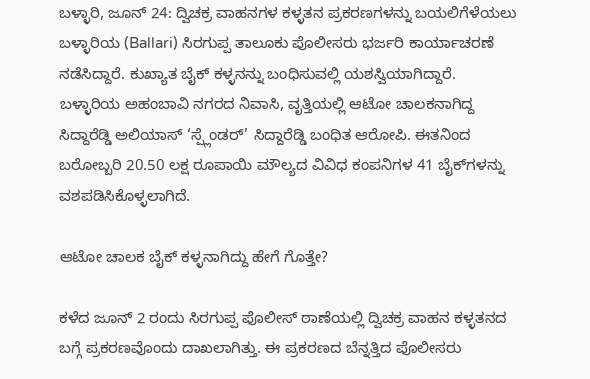ಬಳ್ಳಾರಿ, ಜೂನ್ 24: ದ್ವಿಚಕ್ರ ವಾಹನಗಳ ಕಳ್ಳತನ ಪ್ರಕರಣಗಳನ್ನು ಬಯಲಿಗೆಳೆಯಲು ಬಳ್ಳಾರಿಯ (Ballari) ಸಿರಗುಪ್ಪ ತಾಲೂಕು ಪೊಲೀಸರು ಭರ್ಜರಿ ಕಾರ್ಯಾಚರಣೆ ನಡೆಸಿದ್ದಾರೆ. ಕುಖ್ಯಾತ ಬೈಕ್ ಕಳ್ಳನನ್ನು ಬಂಧಿಸುವಲ್ಲಿ ಯಶಸ್ವಿಯಾಗಿದ್ದಾರೆ. ಬಳ್ಳಾರಿಯ ಅಹಂಬಾವಿ ನಗರದ ನಿವಾಸಿ, ವೃತ್ತಿಯಲ್ಲಿ ಆಟೋ ಚಾಲಕನಾಗಿದ್ದ ಸಿದ್ದಾರೆಡ್ಡಿ ಅಲಿಯಾಸ್ ‘ಸ್ಪ್ಲೆಂಡರ್’ ಸಿದ್ದಾರೆಡ್ಡಿ ಬಂಧಿತ ಆರೋಪಿ. ಈತನಿಂದ ಬರೋಬ್ಬರಿ 20.50 ಲಕ್ಷ ರೂಪಾಯಿ ಮೌಲ್ಯದ ವಿವಿಧ ಕಂಪನಿಗಳ 41 ಬೈಕ್‌ಗಳನ್ನು ವಶಪಡಿಸಿಕೊಳ್ಳಲಾಗಿದೆ.

ಆಟೋ ಚಾಲಕ ಬೈಕ್ ಕಳ್ಳನಾಗಿದ್ದು ಹೇಗೆ ಗೊತ್ತೇ?

ಕಳೆದ ಜೂನ್ 2 ರಂದು ಸಿರಗುಪ್ಪ ಪೊಲೀಸ್ ಠಾಣೆಯಲ್ಲಿ ದ್ವಿಚಕ್ರ ವಾಹನ ಕಳ್ಳತನದ ಬಗ್ಗೆ ಪ್ರಕರಣವೊಂದು ದಾಖಲಾಗಿತ್ತು. ಈ ಪ್ರಕರಣದ ಬೆನ್ನತ್ತಿದ ಪೊಲೀಸರು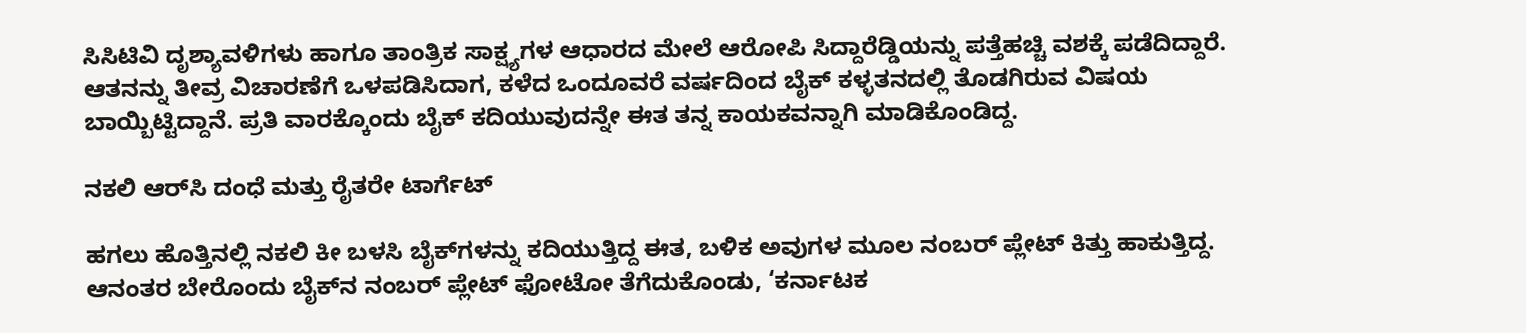ಸಿಸಿಟಿವಿ ದೃಶ್ಯಾವಳಿಗಳು ಹಾಗೂ ತಾಂತ್ರಿಕ ಸಾಕ್ಷ್ಯಗಳ ಆಧಾರದ ಮೇಲೆ ಆರೋಪಿ ಸಿದ್ದಾರೆಡ್ಡಿಯನ್ನು ಪತ್ತೆಹಚ್ಚಿ ವಶಕ್ಕೆ ಪಡೆದಿದ್ದಾರೆ. ಆತನನ್ನು ತೀವ್ರ ವಿಚಾರಣೆಗೆ ಒಳಪಡಿಸಿದಾಗ, ಕಳೆದ ಒಂದೂವರೆ ವರ್ಷದಿಂದ ಬೈಕ್ ಕಳ್ಳತನದಲ್ಲಿ ತೊಡಗಿರುವ ವಿಷಯ ಬಾಯ್ಬಿಟ್ಟಿದ್ದಾನೆ. ಪ್ರತಿ ವಾರಕ್ಕೊಂದು ಬೈಕ್ ಕದಿಯುವುದನ್ನೇ ಈತ ತನ್ನ ಕಾಯಕವನ್ನಾಗಿ ಮಾಡಿಕೊಂಡಿದ್ದ.

ನಕಲಿ ಆರ್‌ಸಿ ದಂಧೆ ಮತ್ತು ರೈತರೇ ಟಾರ್ಗೆಟ್

ಹಗಲು ಹೊತ್ತಿನಲ್ಲಿ ನಕಲಿ ಕೀ ಬಳಸಿ ಬೈಕ್‌ಗಳನ್ನು ಕದಿಯುತ್ತಿದ್ದ ಈತ, ಬಳಿಕ ಅವುಗಳ ಮೂಲ ನಂಬರ್ ಪ್ಲೇಟ್ ಕಿತ್ತು ಹಾಕುತ್ತಿದ್ದ. ಆನಂತರ ಬೇರೊಂದು ಬೈಕ್‌ನ ನಂಬರ್ ಪ್ಲೇಟ್ ಫೋಟೋ ತೆಗೆದುಕೊಂಡು, ‘ಕರ್ನಾಟಕ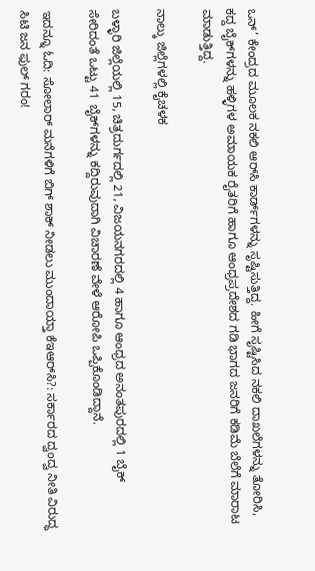ಒನ್’ ಕೇಂದ್ರದ ಮೂಲಕ ನಕಲಿ ಆರ್‌ಸಿ ಕಾರ್ಡ್‌ಗಳನ್ನು ಸೃಷ್ಟಿಸುತ್ತಿದ್ದ. ಹೀಗೆ ಸೃಷ್ಟಿಸಿದ ನಕಲಿ ದಾಖಲೆಗಳನ್ನು ತೋರಿಸಿ, ಕದ್ದ ಬೈಕ್‌ಗಳನ್ನು ಹಳ್ಳಿಗಳ ಅಮಾಯಕ ರೈತರಿಗೆ ಹಾಗೂ ಆಂಧ್ರಪ್ರದೇಶದ ಗಡಿ ಭಾಗದ ಜನರಿಗೆ ಕಡಿಮೆ ಬೆಲೆಗೆ ಮಾರಾಟ ಮಾಡುತ್ತಿದ್ದ.

ನಾಲ್ಕು ಜಿಲ್ಲೆಗಳಲ್ಲಿ ಕೈಚಳಕ

ಬಳ್ಳಾರಿ ಜಿಲ್ಲೆಯಲ್ಲಿ 15, ಚಿತ್ರದುರ್ಗದಲ್ಲಿ 21, ವಿಜಯನಗರದಲ್ಲಿ 4 ಹಾಗೂ ಆಂಧ್ರದ ಅನಂತಪುರದಲ್ಲಿ 1 ಬೈಕ್ ಸೇರಿದಂತೆ ಒಟ್ಟು 41 ಬೈಕ್‌ಗಳನ್ನು ಕದ್ದಿರುವುದಾಗಿ ವಿಚಾರಣೆ ವೇಳೆ ಆರೋಪಿ ಒಪ್ಪಿಕೊಂಡಿದ್ದಾನೆ.

ಇದನ್ನೂ ಓದಿ: ಸೋಲಾರ್ ಮನೆಗಳಿಗೆ ಬಿಗ್ ಶಾಕ್ ನೀಡಲು ಮುಂದಾಯ್ತಾ ಕೆಇಆರ್‌ಸಿ?: ಸರ್ಕಾರದ ದ್ವಂದ್ವ ನೀತಿ ವಿರುದ್ಧ ಸಿಟಿ ಜನ ಫುಲ್ ಗರಂ!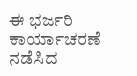ಈ ಭರ್ಜರಿ ಕಾರ್ಯಾಚರಣೆ ನಡೆಸಿದ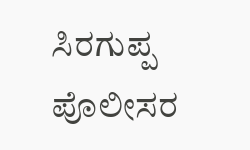ಸಿರಗುಪ್ಪ ಪೊಲೀಸರ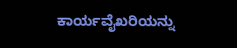ಕಾರ್ಯವೈಖರಿಯನ್ನು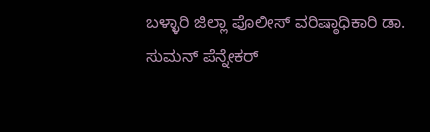ಬಳ್ಳಾರಿ ಜಿಲ್ಲಾ ಪೊಲೀಸ್ ವರಿಷ್ಠಾಧಿಕಾರಿ ಡಾ. ಸುಮನ್ ಪೆನ್ನೇಕರ್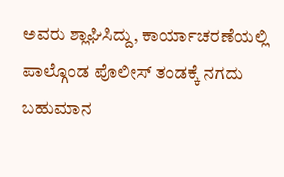ಅವರು ಶ್ಲಾಘಿಸಿದ್ದು, ಕಾರ್ಯಾಚರಣೆಯಲ್ಲಿ ಪಾಲ್ಗೊಂಡ ಪೊಲೀಸ್ ತಂಡಕ್ಕೆ ನಗದು ಬಹುಮಾನ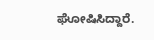ಘೋಷಿಸಿದ್ದಾರೆ.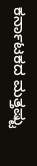ಕರ್ನಾಟಕದ ಮತ್ತಷ್ಟು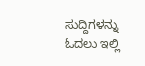ಸುದ್ದಿಗಳನ್ನು ಓದಲು ಇಲ್ಲಿ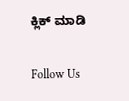ಕ್ಲಿಕ್ ಮಾಡಿ

Follow Us